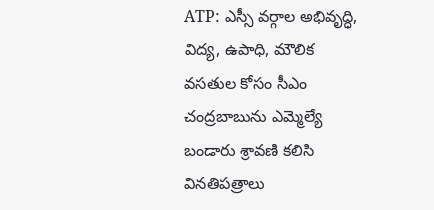ATP: ఎస్సీ వర్గాల అభివృద్ధి, విద్య, ఉపాధి, మౌలిక వసతుల కోసం సీఎం చంద్రబాబును ఎమ్మెల్యే బండారు శ్రావణి కలిసి వినతిపత్రాలు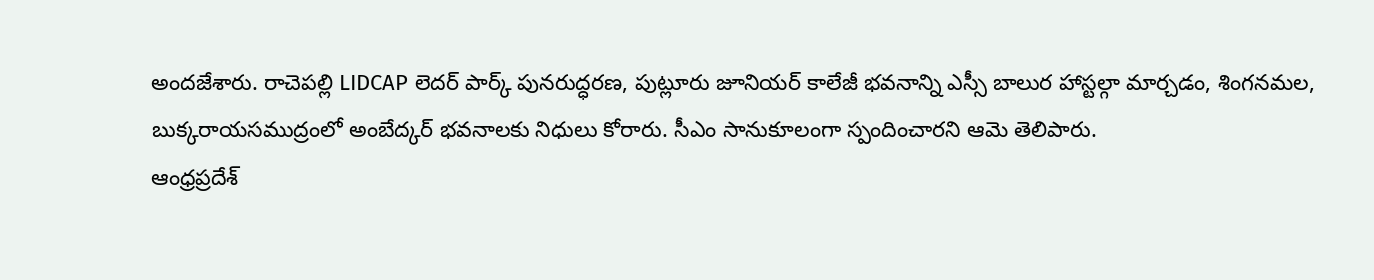అందజేశారు. రాచెపల్లి LIDCAP లెదర్ పార్క్ పునరుద్ధరణ, పుట్లూరు జూనియర్ కాలేజీ భవనాన్ని ఎస్సీ బాలుర హాస్టల్గా మార్చడం, శింగనమల, బుక్కరాయసముద్రంలో అంబేద్కర్ భవనాలకు నిధులు కోరారు. సీఎం సానుకూలంగా స్పందించారని ఆమె తెలిపారు.
ఆంధ్రప్రదేశ్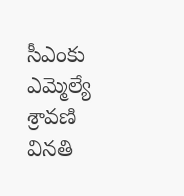సీఎంకు ఎమ్మెల్యే శ్రావణి వినతి